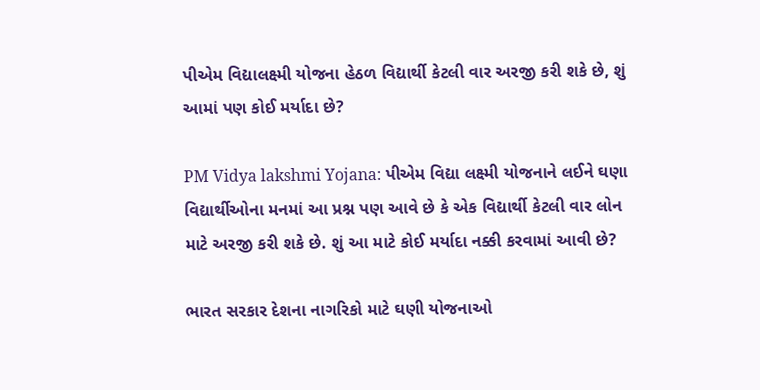પીએમ વિદ્યાલક્ષ્મી યોજના હેઠળ વિદ્યાર્થી કેટલી વાર અરજી કરી શકે છે, શું આમાં પણ કોઈ મર્યાદા છે?

PM Vidya lakshmi Yojana: પીએમ વિદ્યા લક્ષ્મી યોજનાને લઈને ઘણા વિદ્યાર્થીઓના મનમાં આ પ્રશ્ન પણ આવે છે કે એક વિદ્યાર્થી કેટલી વાર લોન માટે અરજી કરી શકે છે. શું આ માટે કોઈ મર્યાદા નક્કી કરવામાં આવી છે?

ભારત સરકાર દેશના નાગરિકો માટે ઘણી યોજનાઓ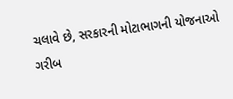ચલાવે છે, સરકારની મોટાભાગની યોજનાઓ ગરીબ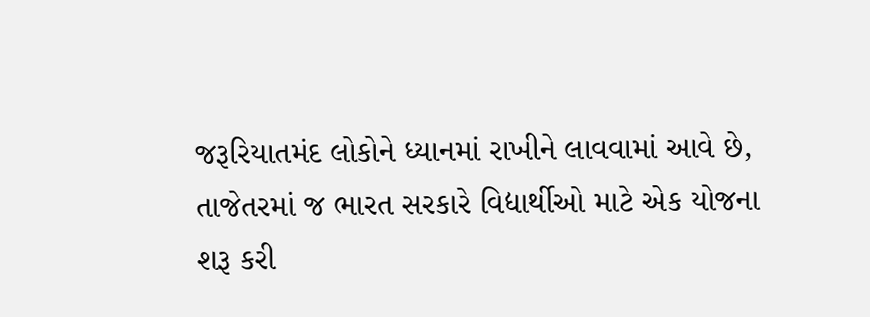જરૂરિયાતમંદ લોકોને ધ્યાનમાં રાખીને લાવવામાં આવે છે, તાજેતરમાં જ ભારત સરકારે વિદ્યાર્થીઓ માટે એક યોજના શરૂ કરી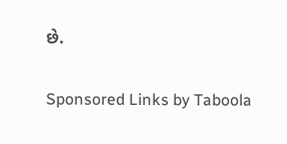છે.

Sponsored Links by Taboola